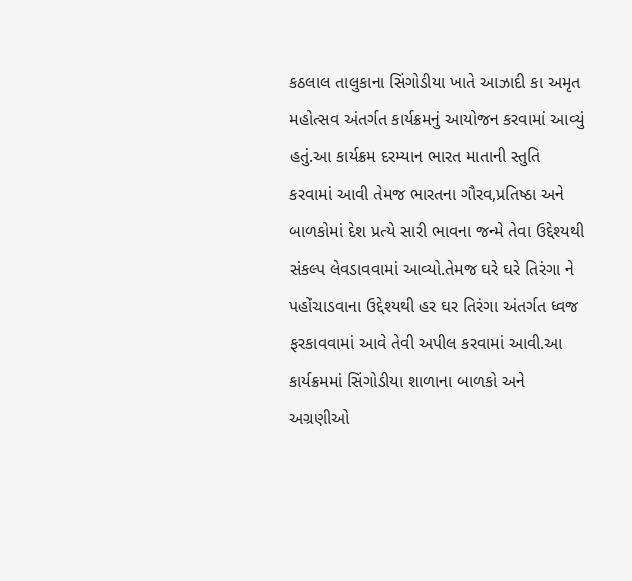કઠલાલ તાલુકાના સિંગોડીયા ખાતે આઝાદી કા અમૃત મહોત્સવ અંતર્ગત કાર્યક્રમનું આયોજન કરવામાં આવ્યું હતું.આ કાર્યક્રમ દરમ્યાન ભારત માતાની સ્તુતિ કરવામાં આવી તેમજ ભારતના ગૌરવ,પ્રતિષ્ઠા અને બાળકોમાં દેશ પ્રત્યે સારી ભાવના જન્મે તેવા ઉદ્દેશ્યથી સંકલ્પ લેવડાવવામાં આવ્યો.તેમજ ઘરે ઘરે તિરંગા ને પહોંચાડવાના ઉદ્દેશ્યથી હર ઘર તિરંગા અંતર્ગત ધ્વજ ફરકાવવામાં આવે તેવી અપીલ કરવામાં આવી.આ કાર્યક્રમમાં સિંગોડીયા શાળાના બાળકો અને અગ્રણીઓ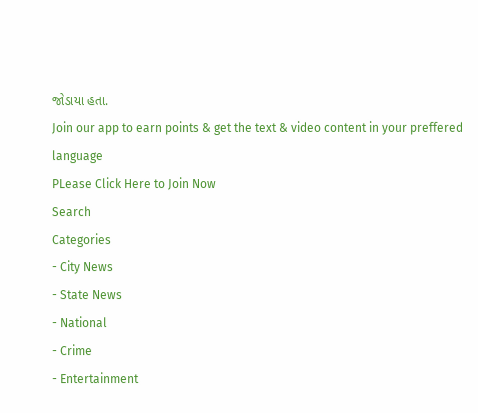જોડાયા હતા.
Join our app to earn points & get the text & video content in your preffered language
PLease Click Here to Join Now
Search
Categories
- City News
- State News
- National
- Crime
- Entertainment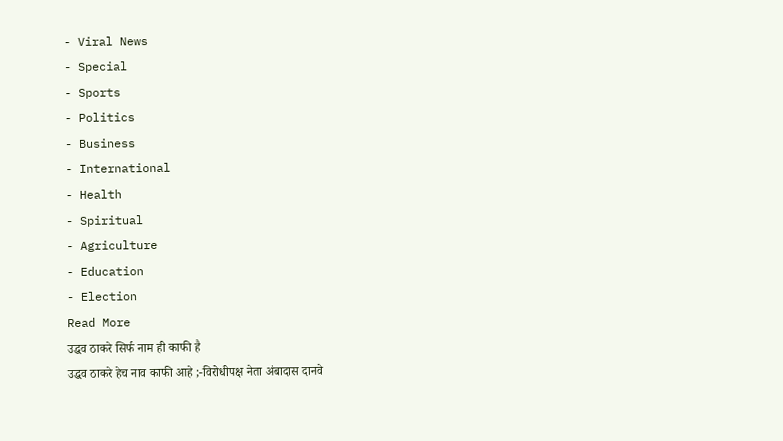- Viral News
- Special
- Sports
- Politics
- Business
- International
- Health
- Spiritual
- Agriculture
- Education
- Election
Read More
उद्धव ठाकरे सिर्फ नाम ही काफी है
उद्धव ठाकरे हेच नाव काफी आहे ;-विरोधीपक्ष नेता अंबादास दानवे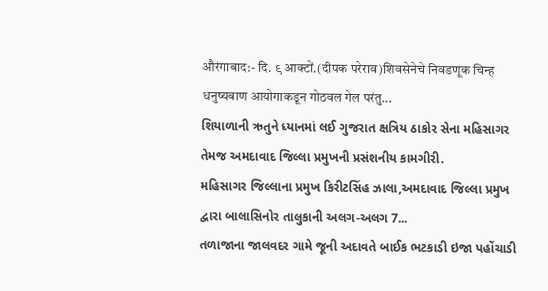औरंगाबाद:- दि. ९ आक्टों.(दीपक परेराव)शिवसेनेचे निवडणूक चिन्ह धनुष्यबाण आयोगाकडून गोठवल गेल परंतु...
શિયાળાની ઋતુને ધ્યાનમાં લઈ ગુજરાત ક્ષત્રિય ઠાકોર સેના મહિસાગર તેમજ અમદાવાદ જિલ્લા પ્રમુખની પ્રસંશનીય કામગીરી.
મહિસાગર જિલ્લાના પ્રમુખ કિરીટસિંહ ઝાલા,અમદાવાદ જિલ્લા પ્રમુખ દ્વારા બાલાસિનોર તાલુકાની અલગ-અલગ 7...
તળાજાના જાલવદર ગામે જૂની અદાવતે બાઈક ભટકાડી ઇજા પહોંચાડી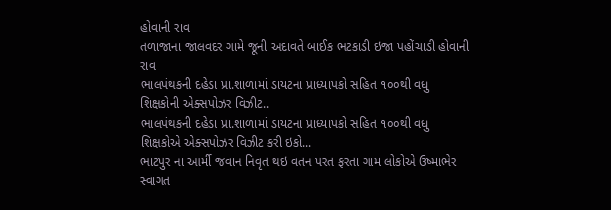હોવાની રાવ
તળાજાના જાલવદર ગામે જૂની અદાવતે બાઈક ભટકાડી ઇજા પહોંચાડી હોવાની રાવ
ભાલપંથકની દહેડા પ્રા.શાળામાં ડાયટના પ્રાધ્યાપકો સહિત ૧૦૦થી વધુ શિક્ષકોની એક્સપોઝર વિઝીટ..
ભાલપંથકની દહેડા પ્રા.શાળામાં ડાયટના પ્રાધ્યાપકો સહિત ૧૦૦થી વધુ શિક્ષકોએ એક્સપોઝર વિઝીટ કરી ઇકો...
ભાટપુર ના આર્મી જવાન નિવૃત થઇ વતન પરત ફરતા ગામ લોકોએ ઉષ્માભેર સ્વાગત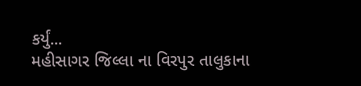કર્યું...
મહીસાગર જિલ્લા ના વિરપુર તાલુકાના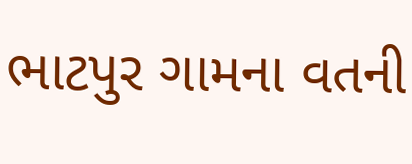ભાટપુર ગામના વતની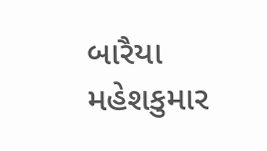બારૈયા મહેશકુમાર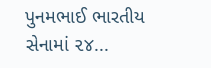પુનમભાઈ ભારતીય સેનામાં ૨૪...